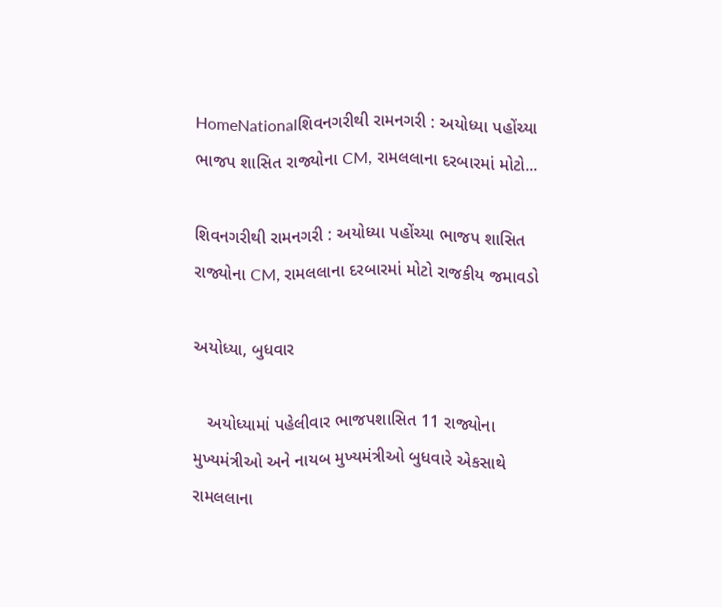HomeNationalશિવનગરીથી રામનગરી : અયોધ્યા પહોંચ્યા ભાજપ શાસિત રાજ્યોના CM, રામલલાના દરબારમાં મોટો...

શિવનગરીથી રામનગરી : અયોધ્યા પહોંચ્યા ભાજપ શાસિત રાજ્યોના CM, રામલલાના દરબારમાં મોટો રાજકીય જમાવડો

અયોધ્યા, બુધવાર

   અયોધ્યામાં પહેલીવાર ભાજપશાસિત 11 રાજ્યોના મુખ્યમંત્રીઓ અને નાયબ મુખ્યમંત્રીઓ બુધવારે એકસાથે રામલલાના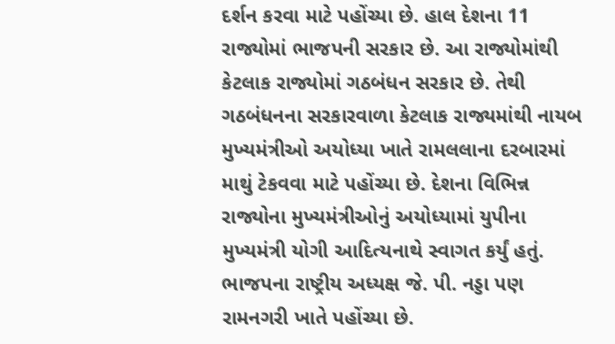દર્શન કરવા માટે પહોંચ્યા છે. હાલ દેશના 11 રાજ્યોમાં ભાજપની સરકાર છે. આ રાજ્યોમાંથી કેટલાક રાજ્યોમાં ગઠબંધન સરકાર છે. તેથી ગઠબંધનના સરકારવાળા કેટલાક રાજ્યમાંથી નાયબ મુખ્યમંત્રીઓ અયોધ્યા ખાતે રામલલાના દરબારમાં માથું ટેકવવા માટે પહોંચ્યા છે. દેશના વિભિન્ન રાજ્યોના મુખ્યમંત્રીઓનું અયોધ્યામાં યુપીના મુખ્યમંત્રી યોગી આદિત્યનાથે સ્વાગત કર્યું હતું. ભાજપના રાષ્ટ્રીય અધ્યક્ષ જે. પી. નડ્ડા પણ રામનગરી ખાતે પહોંચ્યા છે.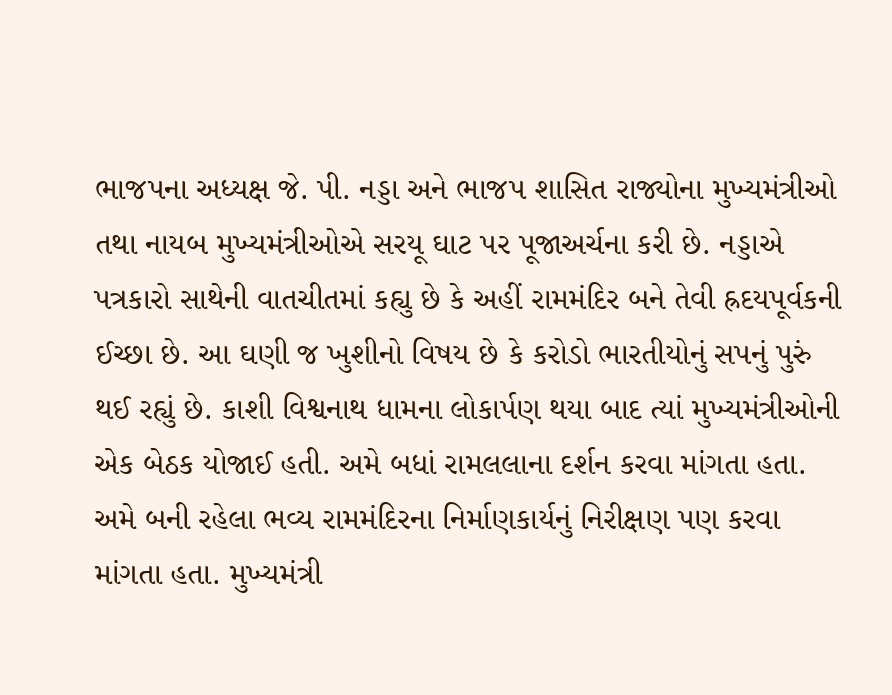ભાજપના અધ્યક્ષ જે. પી. નડ્ડા અને ભાજપ શાસિત રાજ્યોના મુખ્યમંત્રીઓ તથા નાયબ મુખ્યમંત્રીઓએ સરયૂ ઘાટ પર પૂજાઅર્ચના કરી છે. નડ્ડાએ પત્રકારો સાથેની વાતચીતમાં કહ્યુ છે કે અહીં રામમંદિર બને તેવી હ્રદયપૂર્વકની ઈચ્છા છે. આ ઘણી જ ખુશીનો વિષય છે કે કરોડો ભારતીયોનું સપનું પુરું થઈ રહ્યું છે. કાશી વિશ્વનાથ ધામના લોકાર્પણ થયા બાદ ત્યાં મુખ્યમંત્રીઓની એક બેઠક યોજાઈ હતી. અમે બધાં રામલલાના દર્શન કરવા માંગતા હતા. અમે બની રહેલા ભવ્ય રામમંદિરના નિર્માણકાર્યનું નિરીક્ષણ પણ કરવા માંગતા હતા. મુખ્યમંત્રી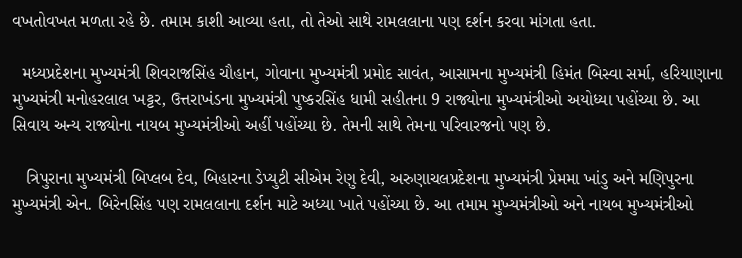વખતોવખત મળતા રહે છે. તમામ કાશી આવ્યા હતા, તો તેઓ સાથે રામલલાના પણ દર્શન કરવા માંગતા હતા.

  મધ્યપ્રદેશના મુખ્યમંત્રી શિવરાજસિંહ ચૌહાન, ગોવાના મુખ્યમંત્રી પ્રમોદ સાવંત, આસામના મુખ્યમંત્રી હિમંત બિસ્વા સર્મા, હરિયાણાના મુખ્યમંત્રી મનોહરલાલ ખટ્ટર, ઉત્તરાખંડના મુખ્યમંત્રી પુષ્કરસિંહ ધામી સહીતના 9 રાજ્યોના મુખ્યમંત્રીઓ અયોધ્યા પહોંચ્યા છે. આ સિવાય અન્ય રાજ્યોના નાયબ મુખ્યમંત્રીઓ અહીં પહોંચ્યા છે. તેમની સાથે તેમના પરિવારજનો પણ છે.

   ત્રિપુરાના મુખ્યમંત્રી બિપ્લબ દેવ, બિહારના ડેપ્યુટી સીએમ રેણુ દેવી, અરુણાચલપ્રદેશના મુખ્યમંત્રી પ્રેમમા ખાંડુ અને મણિપુરના મુખ્યમંત્રી એન. બિરેનસિંહ પણ રામલલાના દર્શન માટે અધ્યા ખાતે પહોંચ્યા છે. આ તમામ મુખ્યમંત્રીઓ અને નાયબ મુખ્યમંત્રીઓ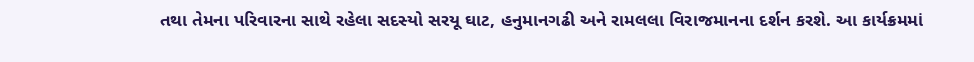તથા તેમના પરિવારના સાથે રહેલા સદસ્યો સરયૂ ઘાટ, હનુમાનગઢી અને રામલલા વિરાજમાનના દર્શન કરશે. આ કાર્યક્રમમાં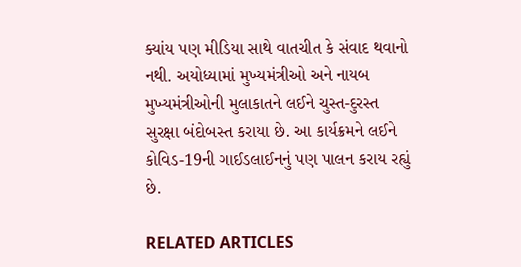ક્યાંય પણ મીડિયા સાથે વાતચીત કે સંવાદ થવાનો નથી. અયોધ્યામાં મુખ્યમંત્રીઓ અને નાયબ મુખ્યમંત્રીઓની મુલાકાતને લઈને ચુસ્ત-દુરસ્ત સુરક્ષા બંદોબસ્ત કરાયા છે. આ કાર્યક્રમને લઈને કોવિડ-19ની ગાઈડલાઈનનું પણ પાલન કરાય રહ્યું છે.

RELATED ARTICLES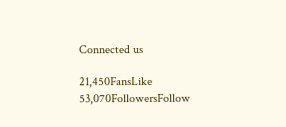Connected us

21,450FansLike
53,070FollowersFollow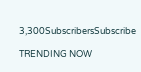3,300SubscribersSubscribe

TRENDING NOW